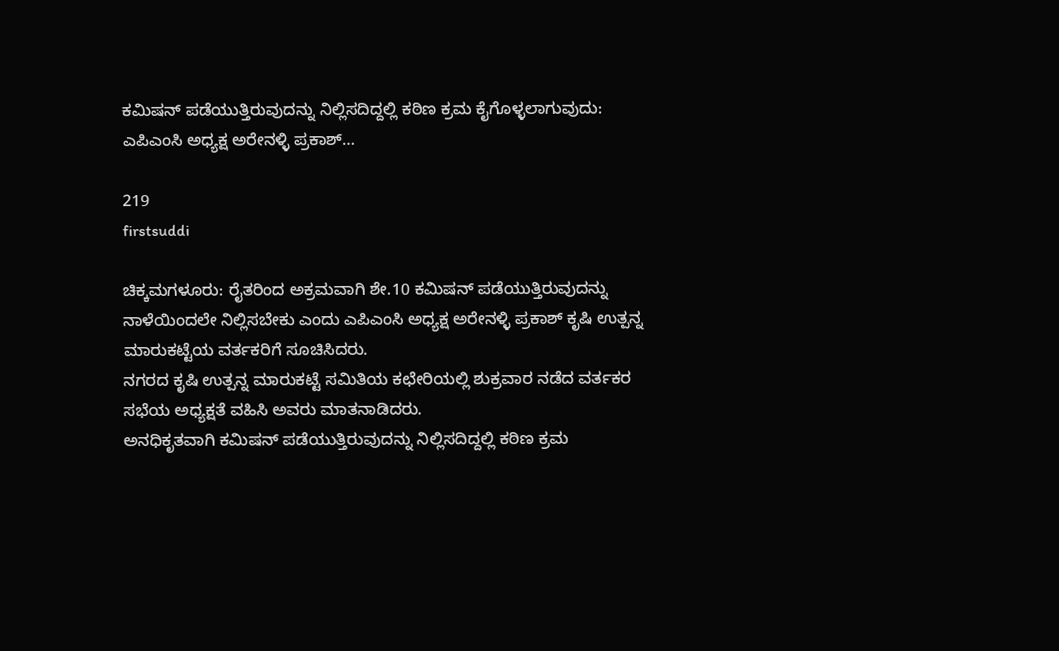ಕಮಿಷನ್ ಪಡೆಯುತ್ತಿರುವುದನ್ನು ನಿಲ್ಲಿಸದಿದ್ದಲ್ಲಿ ಕಠಿಣ ಕ್ರಮ ಕೈಗೊಳ್ಳಲಾಗುವುದು: ಎಪಿಎಂಸಿ ಅಧ್ಯಕ್ಷ ಅರೇನಳ್ಳಿ ಪ್ರಕಾಶ್…

219
firstsuddi

ಚಿಕ್ಕಮಗಳೂರು: ರೈತರಿಂದ ಅಕ್ರಮವಾಗಿ ಶೇ.10 ಕಮಿಷನ್ ಪಡೆಯುತ್ತಿರುವುದನ್ನು ನಾಳೆಯಿಂದಲೇ ನಿಲ್ಲಿಸಬೇಕು ಎಂದು ಎಪಿಎಂಸಿ ಅಧ್ಯಕ್ಷ ಅರೇನಳ್ಳಿ ಪ್ರಕಾಶ್ ಕೃಷಿ ಉತ್ಪನ್ನ ಮಾರುಕಟ್ಟೆಯ ವರ್ತಕರಿಗೆ ಸೂಚಿಸಿದರು.
ನಗರದ ಕೃಷಿ ಉತ್ಪನ್ನ ಮಾರುಕಟ್ಟೆ ಸಮಿತಿಯ ಕಛೇರಿಯಲ್ಲಿ ಶುಕ್ರವಾರ ನಡೆದ ವರ್ತಕರ ಸಭೆಯ ಅಧ್ಯಕ್ಷತೆ ವಹಿಸಿ ಅವರು ಮಾತನಾಡಿದರು.
ಅನಧಿಕೃತವಾಗಿ ಕಮಿಷನ್ ಪಡೆಯುತ್ತಿರುವುದನ್ನು ನಿಲ್ಲಿಸದಿದ್ದಲ್ಲಿ ಕಠಿಣ ಕ್ರಮ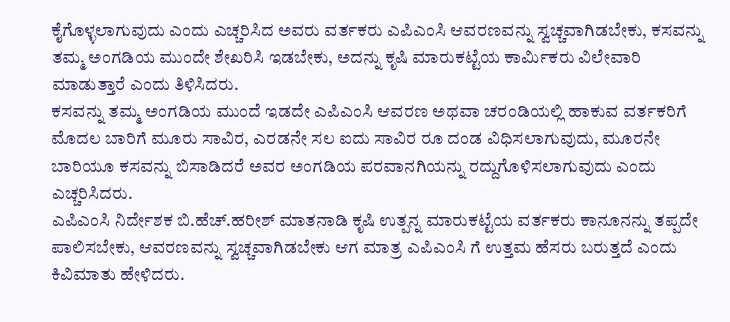ಕೈಗೊಳ್ಳಲಾಗುವುದು ಎಂದು ಎಚ್ಚರಿಸಿದ ಅವರು ವರ್ತಕರು ಎಪಿಎಂಸಿ ಆವರಣವನ್ನು ಸ್ವಚ್ಚವಾಗಿಡಬೇಕು, ಕಸವನ್ನು ತಮ್ಮ ಅಂಗಡಿಯ ಮುಂದೇ ಶೇಖರಿಸಿ ಇಡಬೇಕು, ಅದನ್ನು ಕೃಷಿ ಮಾರುಕಟ್ಟೆಯ ಕಾರ್ಮಿಕರು ವಿಲೇವಾರಿ ಮಾಡುತ್ತಾರೆ ಎಂದು ತಿಳಿಸಿದರು.
ಕಸವನ್ನು ತಮ್ಮ ಅಂಗಡಿಯ ಮುಂದೆ ಇಡದೇ ಎಪಿಎಂಸಿ ಆವರಣ ಅಥವಾ ಚರಂಡಿಯಲ್ಲಿ ಹಾಕುವ ವರ್ತಕರಿಗೆ ಮೊದಲ ಬಾರಿಗೆ ಮೂರು ಸಾವಿರ, ಎರಡನೇ ಸಲ ಐದು ಸಾವಿರ ರೂ ದಂಡ ವಿಧಿಸಲಾಗುವುದು, ಮೂರನೇ ಬಾರಿಯೂ ಕಸವನ್ನು ಬಿಸಾಡಿದರೆ ಅವರ ಅಂಗಡಿಯ ಪರವಾನಗಿಯನ್ನು ರದ್ದುಗೊಳಿಸಲಾಗುವುದು ಎಂದು ಎಚ್ಚರಿಸಿದರು.
ಎಪಿಎಂಸಿ ನಿರ್ದೇಶಕ ಬಿ.ಹೆಚ್.ಹರೀಶ್ ಮಾತನಾಡಿ ಕೃಷಿ ಉತ್ಪನ್ನ ಮಾರುಕಟ್ಟೆಯ ವರ್ತಕರು ಕಾನೂನನ್ನು ತಪ್ಪದೇ ಪಾಲಿಸಬೇಕು, ಆವರಣವನ್ನು ಸ್ವಚ್ಚವಾಗಿಡಬೇಕು ಆಗ ಮಾತ್ರ ಎಪಿಎಂಸಿ ಗೆ ಉತ್ತಮ ಹೆಸರು ಬರುತ್ತದೆ ಎಂದು ಕಿವಿಮಾತು ಹೇಳಿದರು.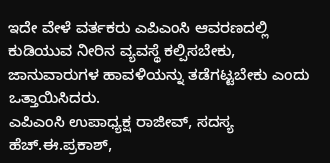ಇದೇ ವೇಳೆ ವರ್ತಕರು ಎಪಿಎಂಸಿ ಆವರಣದಲ್ಲಿ ಕುಡಿಯುವ ನೀರಿನ ವ್ಯವಸ್ಥೆ ಕಲ್ಪಿಸಬೇಕು, ಜಾನುವಾರುಗಳ ಹಾವಳಿಯನ್ನು ತಡೆಗಟ್ಟಬೇಕು ಎಂದು ಒತ್ತಾಯಿಸಿದರು.
ಎಪಿಎಂಸಿ ಉಪಾಧ್ಯಕ್ಷ ರಾಜೀವ್, ಸದಸ್ಯ ಹೆಚ್.ಈ.ಪ್ರಕಾಶ್,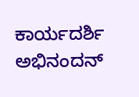ಕಾರ್ಯದರ್ಶಿ ಅಭಿನಂದನ್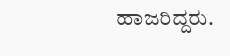ಹಾಜರಿದ್ದರು.